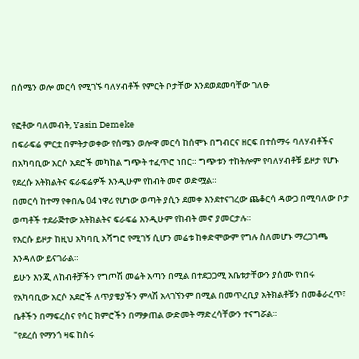በሰሜን ወሎ መርሳ የሚገኙ ባለሃብቶች የምርት ቦታቸው እንደወደመባቸው ገለፁ

የፎቶው ባለመብት, Yasin Demeke
በፍራፍሬ ምርቷ በምትታወቀው የሰሜን ወሎዋ መርሳ ከሰሞኑ በግብርና ዘርፍ በተሰማሩ ባለሃብቶችና በአካባቢው አርሶ አደሮች መካከል ግጭት ተፈጥሮ ነበር። ግጭቱን ተከትሎም የባለሃብቶቹ ይዞታ የሆኑ የደረሱ አትክልትና ፍራፍሬዎች እንዲሁም የከብት መኖ ወድሟል።
በመርሳ ከተማ የቀበሌ 04 ነዋሪ የሆነው ወጣት ያሲን ደመቀ እንደተናገረው ጨቆርሳ ዳውጋ በሚባለው ቦታ ወጣቶች ተደራጅተው አትክልትና ፍራፍሬ እንዲሁም የከብት መኖ ያመርታሉ።
የእርሱ ይዞታ ከዚህ አካባቢ አሻግሮ የሚገኝ ሲሆን መሬቱ ከቀድሞውም የግሉ ስለመሆኑ ማረጋገጫ እንዳለው ይናገራል።
ይሁን እንጂ ለከብቶቻችን የግጦሽ መሬት አጣን በሚል በተደጋጋሚ አቤቱታቸውን ያሰሙ የነበሩ የአካባቢው አርሶ አደሮች ለጥያቄያችን ምላሽ አላገኘንም በሚል በመጥረቢያ አትክልቶቹን በመቆራረጥ፣ ቤቶችን በማፍረስና የሳር ክምሮችን በማቃጠል ውድመት ማድረሳቸውን ተናግሯል።
"የደረሰ የማንጎ ዛፍ ከስሩ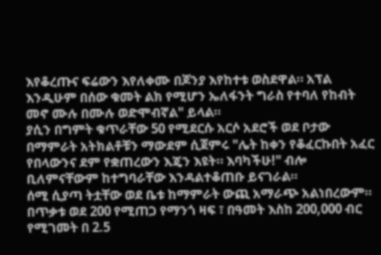እየቆረጡና ፍሬውን እየለቀሙ በጆንያ እየከተቱ ወስደዋል። አፕል እንዲሁም በሰው ቁመት ልክ የሚሆን ኤለፋንት ግራስ የተባለ የከብት መኖ ሙሉ በሙሉ ወድሞብኛል" ይላል።
ያሲን በግምት ቁጥራቸው 50 የሚደርሱ አርሶ አደሮች ወደ ቦታው በማምራት አትክልቶቹን ማውደም ሲጀምሩ "ሌት ከቀን የቆፈርኩበት አፈር የበላውንና ደም የቋጠረውን እጄን እዩት። እባካችሁ!" ብሎ ቢለምናቸውም ከተግባራቸው እንዳልተቆጠቡ ይናገራል።
ሰሚ ሲያጣ ትቷቸው ወደ ቤቱ ከማምራት ውጪ አማራጭ አልነበረውም።
በጥቃቱ ወደ 200 የሚጠጋ የማንጎ ዛፍ ፣ በዓመት እስከ 200,000 ብር የሚገመት በ 2.5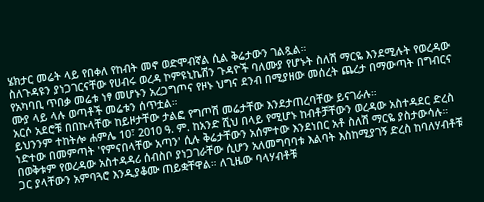ሄክታር መሬት ላይ የበቀለ የከብት መኖ ወድሞብኛል ሲል ቅሬታውን ገልጿል።
ስለጉዳዩን ያነጋገርናቸው የሀብሩ ወረዳ ኮምዩኒኬሽን ጉዳዮች ባለሙያ የሆኑት ስለሽ ማርዬ እንደሚሉት የወረዳው የአካባቢ ጥበቃ መሬቱ ነፃ መሆኑን አረጋግጦና የዞኑ ህግና ደንብ በሚያዘው መሰረት ጨረታ በማውጣት በግብርና ሙያ ላይ ላሉ ወጣቶች መሬቱን ሰጥቷል።
አርሶ አደሮቹ በበኩላቸው ከይዞታቸው ታልፎ የግጦሽ መሬታቸው እንደታጠረባቸው ይናገራሉ።
ይህንንም ተከትሎ ሐምሌ 10፣ 2010 ዓ. ም. ከአንድ ሺህ በላይ የሚሆኑ ከብቶቻቸውን ወረዳው አስተዳደር ድረስ ነድተው በመምጣት 'የምናበላቸው አጣን' ሲሉ ቅሬታቸውን አሰምተው እንደነበር አቶ ስለሽ ማርዬ ያስታውሳሉ።
በወቅቱም የወረዳው አስተዳዳሪ ሰብስቦ ያነጋገራቸው ሲሆን አለመግባባቱ እልባት እስከሚያገኝ ድረስ ከባለሃብቶቹ ጋር ያላቸውን አምባጓሮ እንዲያቆሙ ጠይቋቸዋል። ለጊዜው ባላሃብቶቹ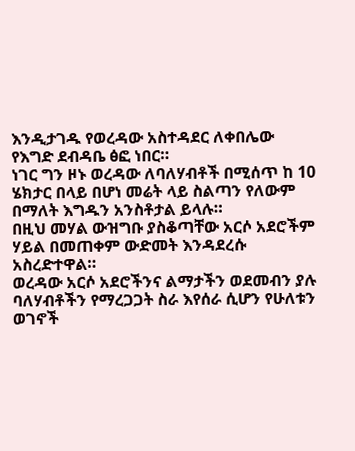እንዲታገዱ የወረዳው አስተዳደር ለቀበሌው የእግድ ደብዳቤ ፅፎ ነበር።
ነገር ግን ዞኑ ወረዳው ለባለሃብቶች በሚሰጥ ከ 10 ሄክታር በላይ በሆነ መሬት ላይ ስልጣን የለውም በማለት እግዱን አንስቶታል ይላሉ።
በዚህ መሃል ውዝግቡ ያስቆጣቸው አርሶ አደሮችም ሃይል በመጠቀም ውድመት እንዳደረሱ አስረድተዋል።
ወረዳው አርሶ አደሮችንና ልማታችን ወደመብን ያሉ ባለሃብቶችን የማረጋጋት ስራ እየሰራ ሲሆን የሁለቱን ወገኖች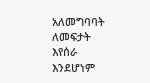አለመግባባት ለመፍታት እየሰራ እንደሆነም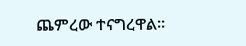ጨምረው ተናግረዋል።